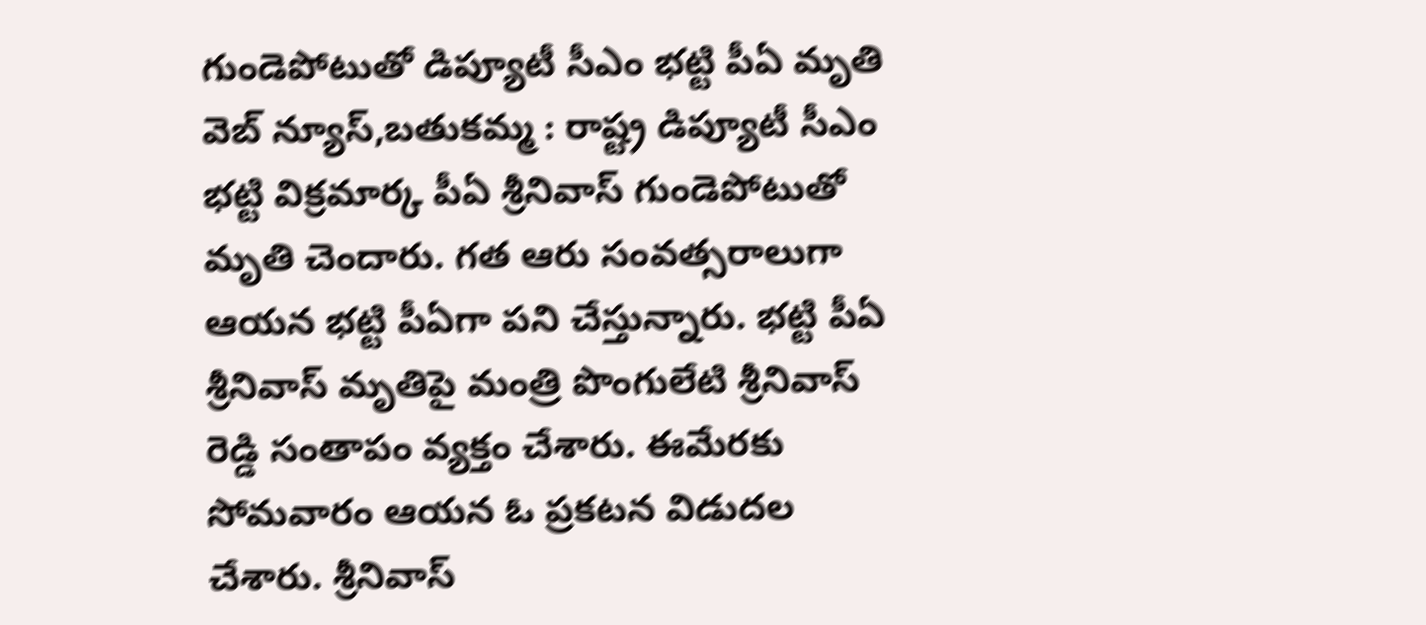గుండెపోటుతో డిప్యూటీ సీఎం భట్టి పీఏ మృతి
వెబ్ న్యూస్,బతుకమ్మ : రాష్ట్ర డిప్యూటీ సీఎం భట్టి విక్రమార్క పీఏ శ్రీనివాస్ గుండెపోటుతో మృతి చెందారు. గత ఆరు సంవత్సరాలుగా ఆయన భట్టి పీఏగా పని చేస్తున్నారు. భట్టి పీఏ శ్రీనివాస్ మృతిపై మంత్రి పొంగులేటి శ్రీనివాస్ రెడ్డి సంతాపం వ్యక్తం చేశారు. ఈమేరకు సోమవారం ఆయన ఓ ప్రకటన విడుదల చేశారు. శ్రీనివాస్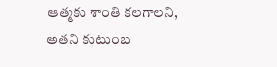ఆత్మకు శాంతి కలగాలని, అతని కుటుంబ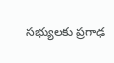సభ్యులకు ప్రగాఢ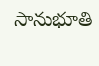సానుభూతి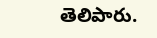తెలిపారు.